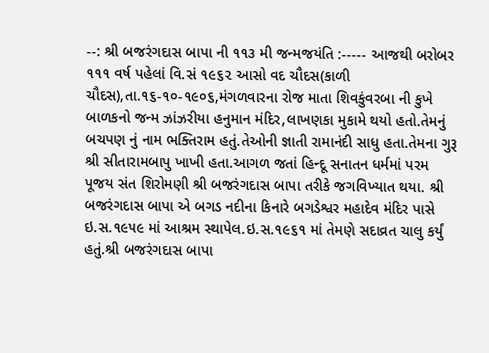--: શ્રી બજરંગદાસ બાપા ની ૧૧૩ મી જન્મજયંતિ :----- આજથી બરોબર ૧૧૧ વર્ષ પહેલાં વિ.સં ૧૯૬૨ આસો વદ ચૌદસ(કાળી ચૌદસ),તા.૧૬-૧૦-૧૯૦૬,મંગળવારના રોજ માતા શિવકુંવરબા ની કુખે બાળકનો જન્મ ઝાંઝરીયા હનુમાન મંદિર,લાખણકા મુકામે થયો હતો.તેમનું બચપણ નું નામ ભક્તિરામ હતું.તેઓની જ્ઞાતી રામાનંદી સાધુ હતા.તેમના ગુરૂ શ્રી સીતારામબાપુ ખાખી હતા.આગળ જતાં હિન્દૂ સનાતન ધર્મમાં પરમ પૂજય સંત શિરોમણી શ્રી બજરંગદાસ બાપા તરીકે જગવિખ્યાત થયા. શ્રી બજરંગદાસ બાપા એ બગડ નદીના કિનારે બગડેશ્વર મહાદેવ મંદિર પાસે ઇ.સ.૧૯૫૯ માં આશ્રમ સ્થાપેલ.ઇ.સ.૧૯૬૧ માં તેમણે સદાવ્રત ચાલુ કર્યું હતું.શ્રી બજરંગદાસ બાપા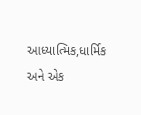આધ્યાત્મિક,ધાર્મિક અને એક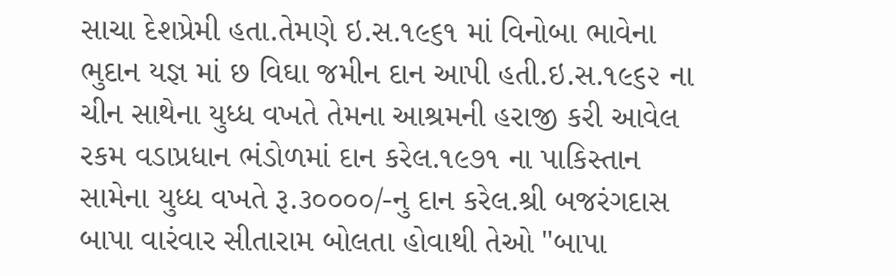સાચા દેશપ્રેમી હતા.તેમણે ઇ.સ.૧૯૬૧ માં વિનોબા ભાવેના ભુદાન યજ્ઞ માં છ વિઘા જમીન દાન આપી હતી.ઇ.સ.૧૯૬૨ ના ચીન સાથેના યુધ્ધ વખતે તેમના આશ્રમની હરાજી કરી આવેલ રકમ વડાપ્રધાન ભંડોળમાં દાન કરેલ.૧૯૭૧ ના પાકિસ્તાન સામેના યુધ્ધ વખતે રૂ.૩૦૦૦૦/-નુ દાન કરેલ.શ્રી બજરંગદાસ બાપા વારંવાર સીતારામ બોલતા હોવાથી તેઓ "બાપા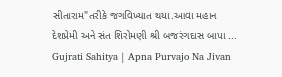સીતારામ"તરીકે જગવિખ્યાત થયા.આવા મહાન દેશપ્રેમી અને સંત શિરોમણી શ્રી બજરંગદાસ બાપા ...
Gujrati Sahitya | Apna Purvajo Na Jivan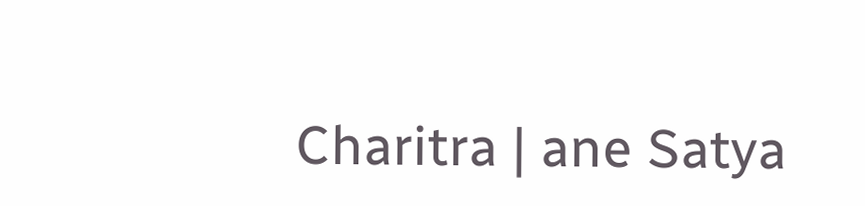Charitra | ane Satya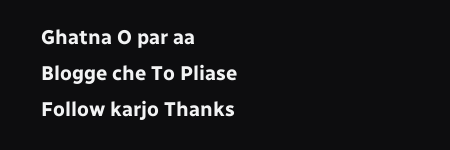Ghatna O par aa Blogge che To Pliase Follow karjo Thanks